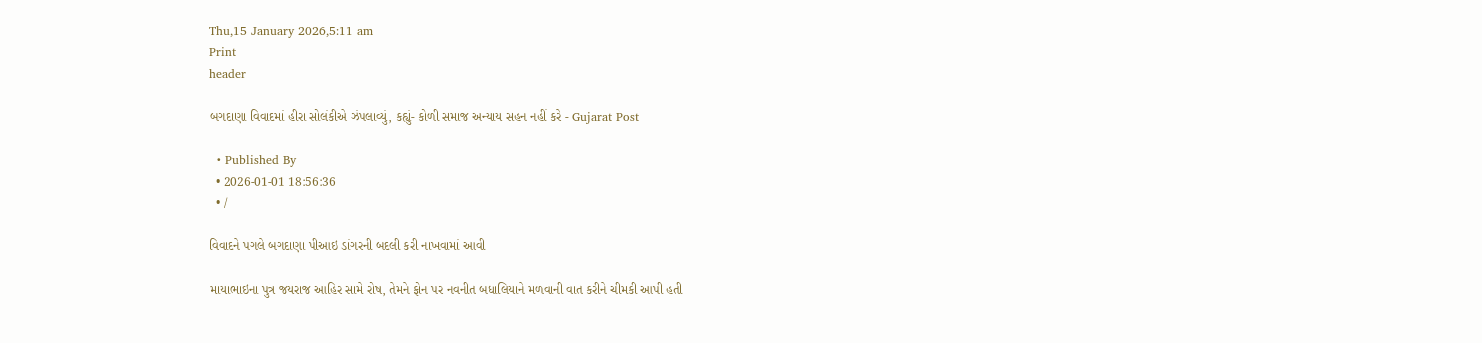Thu,15 January 2026,5:11 am
Print
header

બગદાણા વિવાદમાં હીરા સોલંકીએ ઝંપલાવ્યું, કહ્યું- કોળી સમાજ અન્યાય સહન નહીં કરે - Gujarat Post

  • Published By
  • 2026-01-01 18:56:36
  • /

વિવાદને પગલે બગદાણા પીઆઇ ડાંગરની બદલી કરી નાખવામાં આવી

માયાભાઇના પુત્ર જયરાજ આહિર સામે રોષ, તેમને ફોન પર નવનીત બધાલિયાને મળવાની વાત કરીને ચીમકી આપી હતી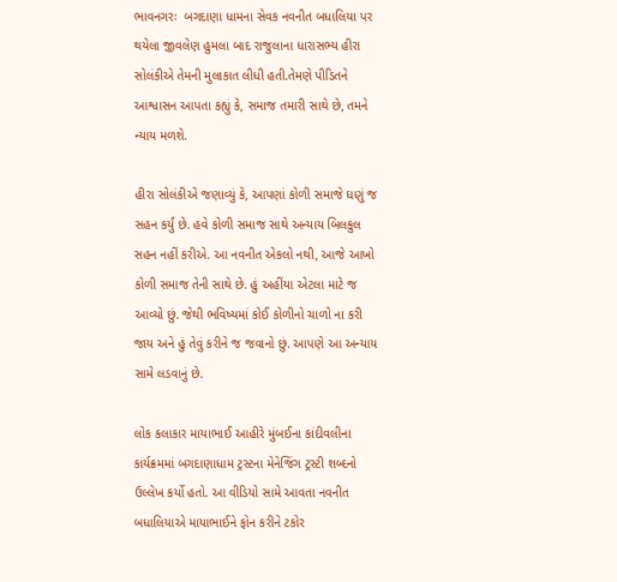ભાવનગરઃ  બગદાણા ધામના સેવક નવનીત બધાલિયા પર થયેલા જીવલેણ હુમલા બાદ રાજુલાના ધારાસભ્ય હીરા સોલંકીએ તેમની મુલાકાત લીધી હતી.તેમણે પીડિતને આશ્વાસન આપતા કહ્યું કે, સમાજ તમારી સાથે છે, તમને ન્યાય મળશે.

હીરા સોલંકીએ જણાવ્યું કે, આપણાં કોળી સમાજે ઘણું જ સહન કર્યું છે. હવે કોળી સમાજ સાથે અન્યાય બિલકુલ સહન નહીં કરીએ. આ નવનીત એકલો નથી, આજે આખો કોળી સમાજ તેની સાથે છે. હું અહીંયા એટલા માટે જ આવ્યો છું. જેથી ભવિષ્યમાં કોઈ કોળીનો ચાળો ના કરી જાય અને હું તેવું કરીને જ જવાનો છું. આપણે આ અન્યાય સામે લડવાનું છે.

લોક કલાકાર માયાભાઈ આહીરે મુંબઈના કાંદીવલીના કાર્યક્રમમાં બગદાણાધામ ટ્રસ્ટના મેનેજિંગ ટ્રસ્ટી શબ્દનો ઉલ્લેખ કર્યો હતો. આ વીડિયો સામે આવતા નવનીત બધાલિયાએ માયાભાઈને ફોન કરીને ટકોર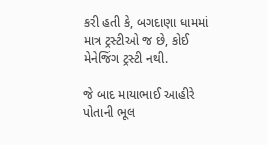કરી હતી કે, બગદાણા ધામમાં માત્ર ટ્રસ્ટીઓ જ છે, કોઈ મેનેજિંગ ટ્રસ્ટી નથી.

જે બાદ માયાભાઈ આહીરે પોતાની ભૂલ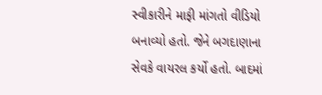સ્વીકારીને માફી માંગતો વીડિયો બનાવ્યો હતો. જેને બગદાણાના સેવકે વાયરલ કર્યો હતો. બાદમાં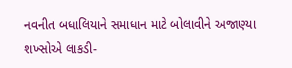નવનીત બધાલિયાને સમાધાન માટે બોલાવીને અજાણ્યા શખ્સોએ લાકડી-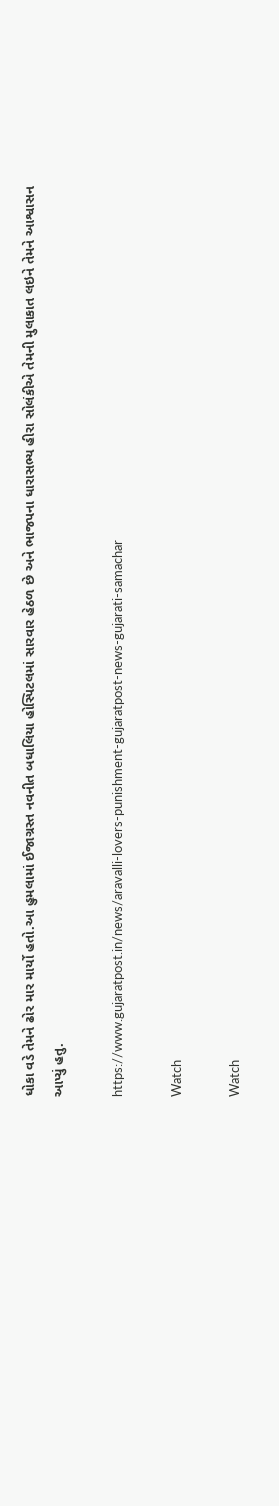ધોકા વડે તેમને ઢોર માર માર્યો હતો.આ હુમલામાં ઈજાગ્રસ્ત નવનીત બધાલિયા હોસ્પિટલમાં સારવાર હેઠળ છે અને ભાજપના ધારાસભ્ય હીરા સોલંકીએ તેમની મુલાકાત લઇને તેમને આશ્વાસન આપ્યું હતુ.

https://www.gujaratpost.in/news/aravalli-lovers-punishment-gujaratpost-news-gujarati-samachar

Watch

Watch